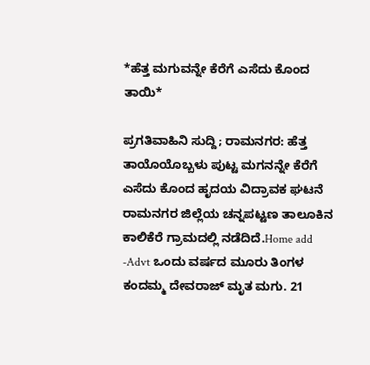*ಹೆತ್ತ ಮಗುವನ್ನೇ ಕೆರೆಗೆ ಎಸೆದು ಕೊಂದ ತಾಯಿ*

ಪ್ರಗತಿವಾಹಿನಿ ಸುದ್ದಿ; ರಾಮನಗರ: ಹೆತ್ತ ತಾಯೊಯೊಬ್ಬಳು ಪುಟ್ಟ ಮಗನನ್ನೇ ಕೆರೆಗೆ ಎಸೆದು ಕೊಂದ ಹೃದಯ ವಿದ್ರಾವಕ ಘಟನೆ ರಾಮನಗರ ಜಿಲ್ಲೆಯ ಚನ್ನಪಟ್ಟಣ ತಾಲೂಕಿನ ಕಾಲಿಕೆರೆ ಗ್ರಾಮದಲ್ಲಿ ನಡೆದಿದೆ.Home add -Advt ಒಂದು ವರ್ಷದ ಮೂರು ತಿಂಗಳ ಕಂದಮ್ಮ ದೇವರಾಜ್ ಮೃತ ಮಗು. 21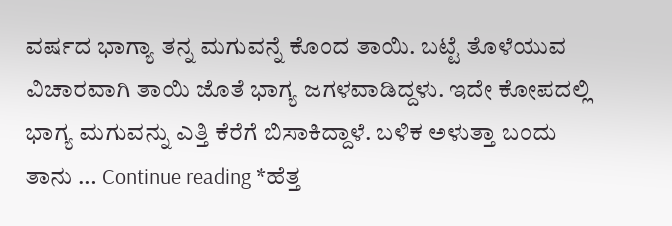ವರ್ಷದ ಭಾಗ್ಯಾ ತನ್ನ ಮಗುವನ್ನೆ ಕೊಂದ ತಾಯಿ. ಬಟ್ಟೆ ತೊಳೆಯುವ ವಿಚಾರವಾಗಿ ತಾಯಿ ಜೊತೆ ಭಾಗ್ಯ ಜಗಳವಾಡಿದ್ದಳು. ಇದೇ ಕೋಪದಲ್ಲಿ ಭಾಗ್ಯ ಮಗುವನ್ನು ಎತ್ತಿ ಕೆರೆಗೆ ಬಿಸಾಕಿದ್ದಾಳೆ. ಬಳಿಕ ಅಳುತ್ತಾ ಬಂದು ತಾನು … Continue reading *ಹೆತ್ತ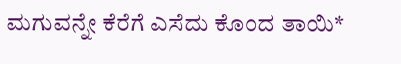ಮಗುವನ್ನೇ ಕೆರೆಗೆ ಎಸೆದು ಕೊಂದ ತಾಯಿ*